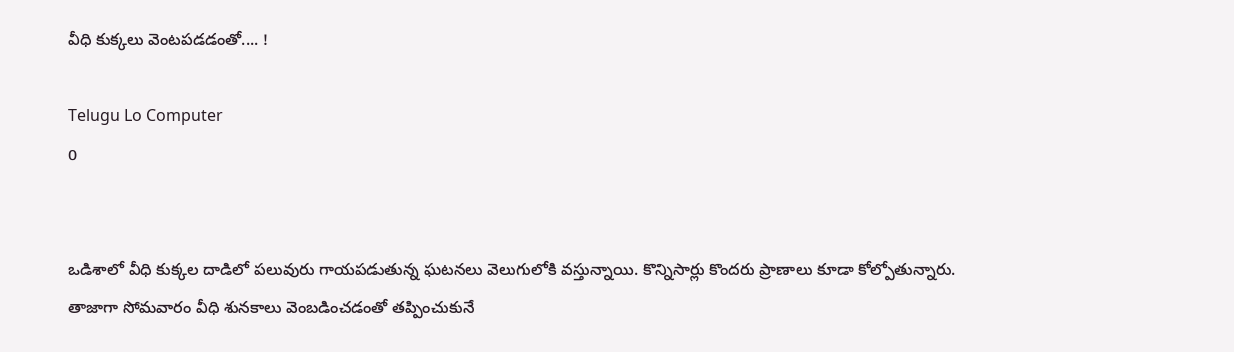వీధి కుక్కలు వెంటపడడంతో.... !

Telugu Lo Computer
0


ఒడిశాలో వీధి కుక్కల దాడిలో పలువురు గాయపడుతున్న ఘటనలు వెలుగులోకి వస్తున్నాయి. కొన్నిసార్లు కొందరు ప్రాణాలు కూడా కోల్పోతున్నారు. తాజాగా సోమవారం వీధి శునకాలు వెంబడించడంతో తప్పించుకునే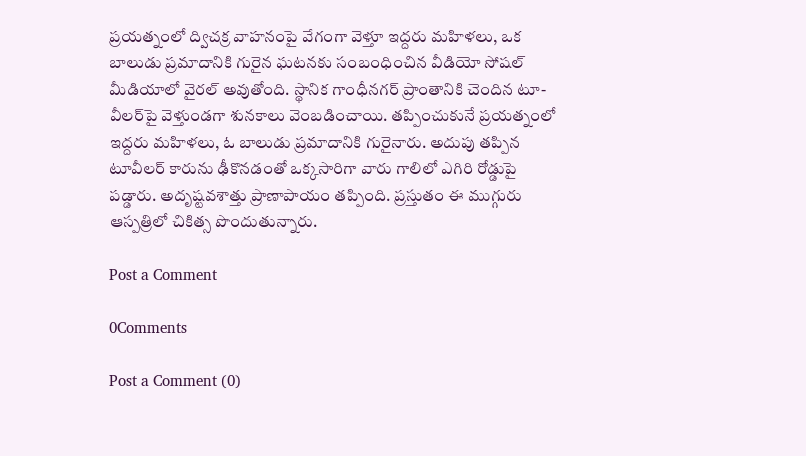ప్రయత్నంలో ద్విచక్ర వాహనంపై వేగంగా వెళ్తూ ఇద్దరు మహిళలు, ఒక బాలుడు ప్రమాదానికి గురైన ఘటనకు సంబంధించిన వీడియో సోషల్ మీడియాలో వైరల్ అవుతోంది. స్థానిక గాంధీనగర్ ప్రాంతానికి చెందిన టూ-వీలర్‌పై వెళ్తుండగా శునకాలు వెంబడించాయి. తప్పించుకునే ప్రయత్నంలో ఇద్దరు మహిళలు, ఓ బాలుడు ప్రమాదానికి గురైనారు. అదుపు తప్పిన టూవీలర్ కారును ఢీకొనడంతో ఒక్కసారిగా వారు గాలిలో ఎగిరి రోడ్డుపై పడ్డారు. అదృష్టవశాత్తు ప్రాణాపాయం తప్పింది. ప్రస్తుతం ఈ ముగ్గురు ఆస్పత్రిలో చికిత్స పొందుతున్నారు.

Post a Comment

0Comments

Post a Comment (0)